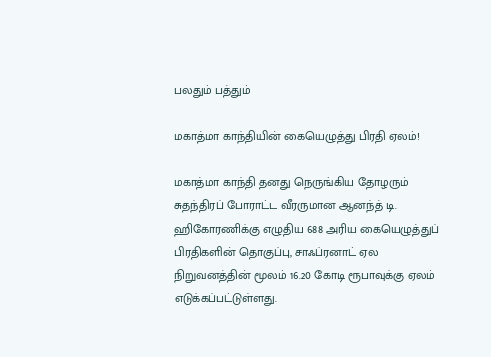பலதும் பத்தும்

மகாத்மா காந்தியின் கையெழுத்து பிரதி ஏலம்!

மகாத்மா காந்தி தனது நெருங்கிய தோழரும் சுதந்திரப் போராட்ட வீரருமான ஆனந்த் டி. ஹிகோரணிக்கு எழுதிய 688 அரிய கையெழுத்துப் பிரதிகளின் தொகுப்பு, சாஃப்ரனாட் ஏல நிறுவனத்தின் மூலம் 16.20 கோடி ரூபாவுக்கு ஏலம் எடுக்கப்பட்டுள்ளது.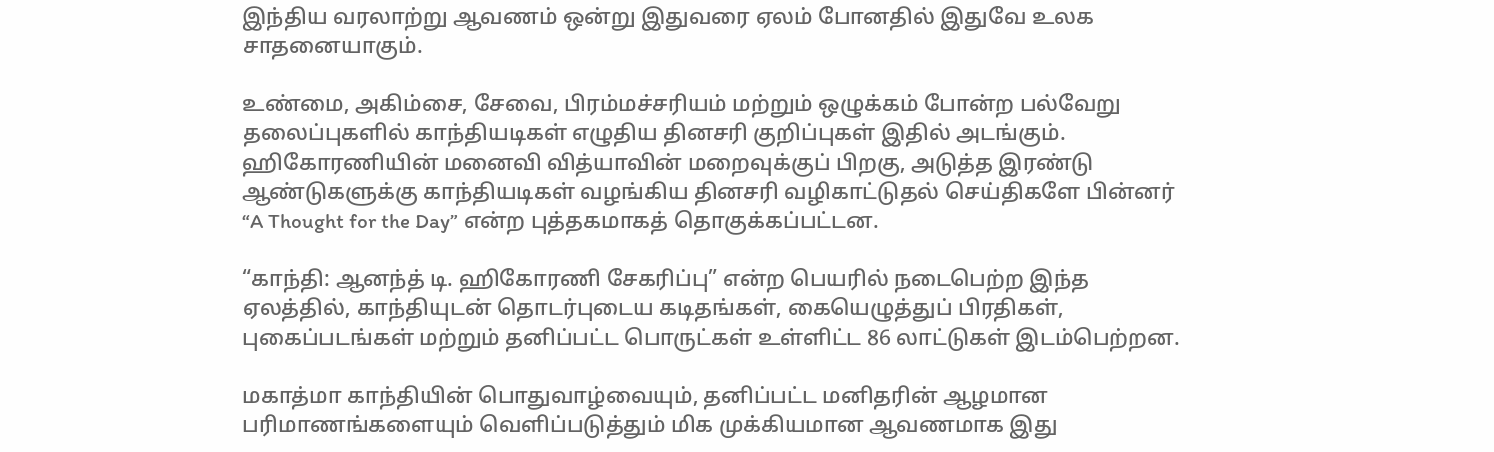இந்திய வரலாற்று ஆவணம் ஒன்று இதுவரை ஏலம் போனதில் இதுவே உலக சாதனையாகும்.

உண்மை, அகிம்சை, சேவை, பிரம்மச்சரியம் மற்றும் ஒழுக்கம் போன்ற பல்வேறு தலைப்புகளில் காந்தியடிகள் எழுதிய தினசரி குறிப்புகள் இதில் அடங்கும். ஹிகோரணியின் மனைவி வித்யாவின் மறைவுக்குப் பிறகு, அடுத்த இரண்டு ஆண்டுகளுக்கு காந்தியடிகள் வழங்கிய தினசரி வழிகாட்டுதல் செய்திகளே பின்னர் “A Thought for the Day” என்ற புத்தகமாகத் தொகுக்கப்பட்டன.

“காந்தி: ஆனந்த் டி. ஹிகோரணி சேகரிப்பு” என்ற பெயரில் நடைபெற்ற இந்த ஏலத்தில், காந்தியுடன் தொடர்புடைய கடிதங்கள், கையெழுத்துப் பிரதிகள், புகைப்படங்கள் மற்றும் தனிப்பட்ட பொருட்கள் உள்ளிட்ட 86 லாட்டுகள் இடம்பெற்றன.

மகாத்மா காந்தியின் பொதுவாழ்வையும், தனிப்பட்ட மனிதரின் ஆழமான பரிமாணங்களையும் வெளிப்படுத்தும் மிக முக்கியமான ஆவணமாக இது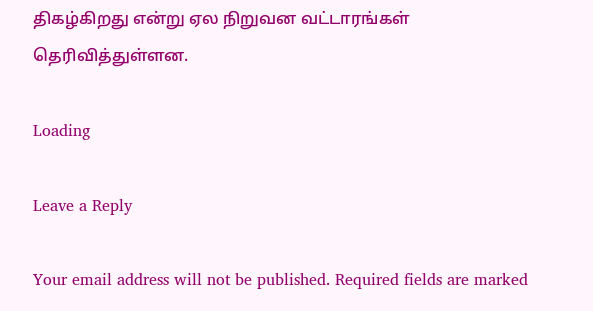திகழ்கிறது என்று ஏல நிறுவன வட்டாரங்கள் தெரிவித்துள்ளன.

Loading

Leave a Reply

Your email address will not be published. Required fields are marked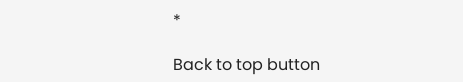*

Back to top button